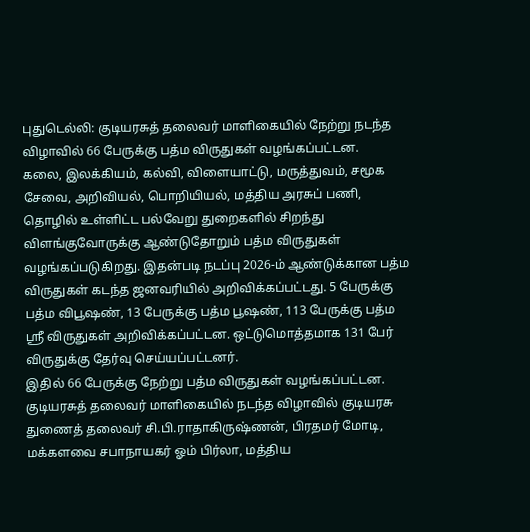புதுடெல்லி: குடியரசுத் தலைவர் மாளிகையில் நேற்று நடந்த விழாவில் 66 பேருக்கு பத்ம விருதுகள் வழங்கப்பட்டன.
கலை, இலக்கியம், கல்வி, விளையாட்டு, மருத்துவம், சமூக சேவை, அறிவியல், பொறியியல், மத்திய அரசுப் பணி, தொழில் உள்ளிட்ட பல்வேறு துறைகளில் சிறந்து விளங்குவோருக்கு ஆண்டுதோறும் பத்ம விருதுகள் வழங்கப்படுகிறது. இதன்படி நடப்பு 2026-ம் ஆண்டுக்கான பத்ம விருதுகள் கடந்த ஜனவரியில் அறிவிக்கப்பட்டது. 5 பேருக்கு பத்ம விபூஷண், 13 பேருக்கு பத்ம பூஷண், 113 பேருக்கு பத்ம ஸ்ரீ விருதுகள் அறிவிக்கப்பட்டன. ஒட்டுமொத்தமாக 131 பேர் விருதுக்கு தேர்வு செய்யப்பட்டனர்.
இதில் 66 பேருக்கு நேற்று பத்ம விருதுகள் வழங்கப்பட்டன. குடியரசுத் தலைவர் மாளிகையில் நடந்த விழாவில் குடியரசு துணைத் தலைவர் சி.பி.ராதாகிருஷ்ணன், பிரதமர் மோடி, மக்களவை சபாநாயகர் ஓம் பிர்லா, மத்திய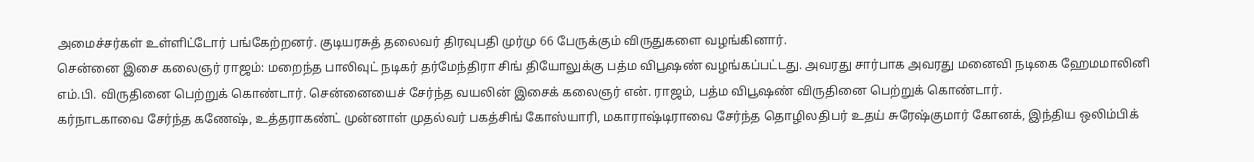அமைச்சர்கள் உள்ளிட்டோர் பங்கேற்றனர். குடியரசுத் தலைவர் திரவுபதி முர்மு 66 பேருக்கும் விருதுகளை வழங்கினார்.
சென்னை இசை கலைஞர் ராஜம்: மறைந்த பாலிவுட் நடிகர் தர்மேந்திரா சிங் தியோலுக்கு பத்ம விபூஷண் வழங்கப்பட்டது. அவரது சார்பாக அவரது மனைவி நடிகை ஹேமமாலினி எம்.பி. விருதினை பெற்றுக் கொண்டார். சென்னையைச் சேர்ந்த வயலின் இசைக் கலைஞர் என். ராஜம், பத்ம விபூஷண் விருதினை பெற்றுக் கொண்டார்.
கர்நாடகாவை சேர்ந்த கணேஷ், உத்தராகண்ட் முன்னாள் முதல்வர் பகத்சிங் கோஸ்யாரி, மகாராஷ்டிராவை சேர்ந்த தொழிலதிபர் உதய் சுரேஷ்குமார் கோனக், இந்திய ஒலிம்பிக்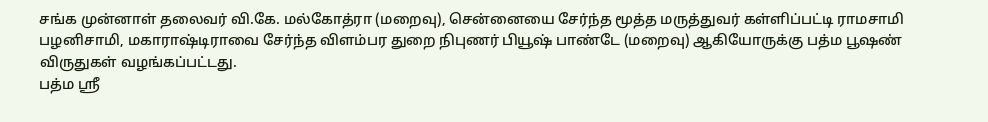சங்க முன்னாள் தலைவர் வி.கே. மல்கோத்ரா (மறைவு), சென்னையை சேர்ந்த மூத்த மருத்துவர் கள்ளிப்பட்டி ராமசாமி பழனிசாமி, மகாராஷ்டிராவை சேர்ந்த விளம்பர துறை நிபுணர் பியூஷ் பாண்டே (மறைவு) ஆகியோருக்கு பத்ம பூஷண் விருதுகள் வழங்கப்பட்டது.
பத்ம ஸ்ரீ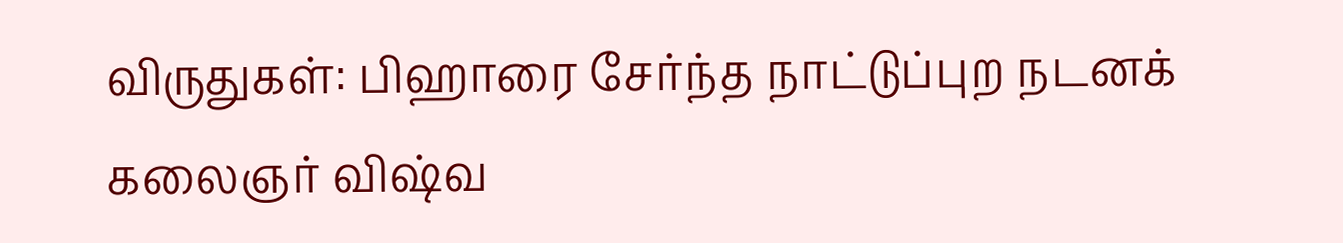விருதுகள்: பிஹாரை சேர்ந்த நாட்டுப்புற நடனக் கலைஞர் விஷ்வ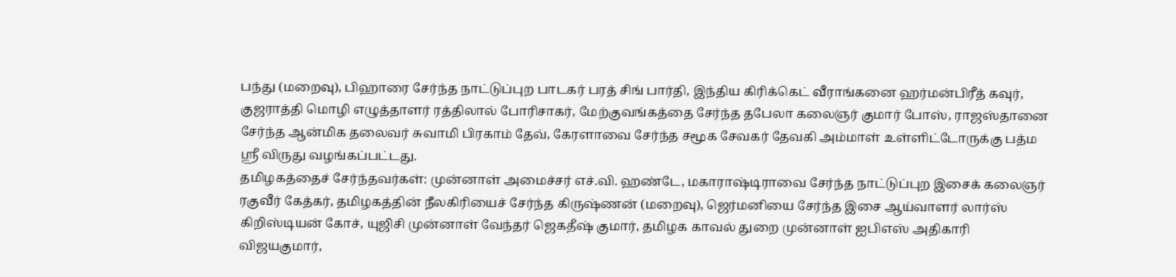பந்து (மறைவு), பிஹாரை சேர்ந்த நாட்டுப்புற பாடகர் பரத் சிங் பார்தி, இந்திய கிரிக்கெட் வீராங்கனை ஹர்மன்பிரீத் கவுர், குஜராத்தி மொழி எழுத்தாளர் ரத்திலால் போரிசாகர், மேற்குவங்கத்தை சேர்ந்த தபேலா கலைஞர் குமார் போஸ், ராஜஸ்தானை சேர்ந்த ஆன்மிக தலைவர் சுவாமி பிரகாம் தேவ், கேரளாவை சேர்ந்த சமூக சேவகர் தேவகி அம்மாள் உள்ளிட்டோருக்கு பத்ம ஸ்ரீ விருது வழங்கப்பட்டது.
தமிழகத்தைச் சேர்ந்தவர்கள்: முன்னாள் அமைச்சர் எச்.வி. ஹண்டே, மகாராஷ்டிராவை சேர்ந்த நாட்டுப்புற இசைக் கலைஞர் ரகுவீர் கேத்கர், தமிழகத்தின் நீலகிரியைச் சேர்ந்த கிருஷ்ணன் (மறைவு), ஜெர்மனியை சேர்ந்த இசை ஆய்வாளர் லார்ஸ் கிறிஸ்டியன் கோச், யுஜிசி முன்னாள் வேந்தர் ஜெகதீஷ் குமார், தமிழக காவல் துறை முன்னாள் ஐபிஎஸ் அதிகாரி விஜயகுமார்,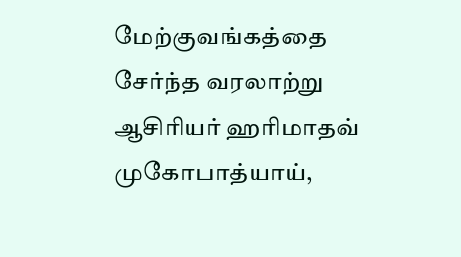மேற்குவங்கத்தை சேர்ந்த வரலாற்று ஆசிரியர் ஹரிமாதவ் முகோபாத்யாய்,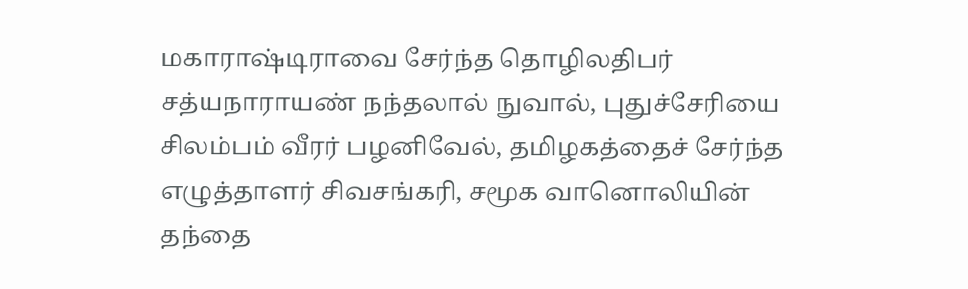மகாராஷ்டிராவை சேர்ந்த தொழிலதிபர் சத்யநாராயண் நந்தலால் நுவால், புதுச்சேரியை சிலம்பம் வீரர் பழனிவேல், தமிழகத்தைச் சேர்ந்த எழுத்தாளர் சிவசங்கரி, சமூக வானொலியின் தந்தை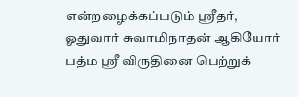என்றழைக்கப்படும் ஸ்ரீதர், ஓதுவார் சுவாமிநாதன் ஆகியோர் பத்ம ஸ்ரீ விருதினை பெற்றுக்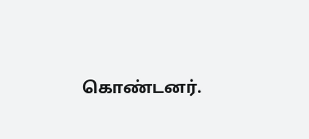கொண்டனர்.